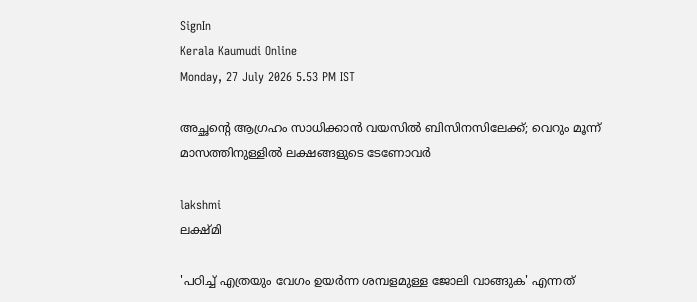SignIn
Kerala Kaumudi Online
Monday, 27 July 2026 5.53 PM IST

അച്ഛന്റെ ആഗ്രഹം സാധിക്കാൻ വയസിൽ ബിസിനസിലേക്ക്; വെറും മൂന്ന് മാസത്തിനുള്ളിൽ ലക്ഷങ്ങളുടെ ടേണോവർ

lakshmi
ലക്ഷ്‌മി

'പഠിച്ച് എത്രയും വേഗം ഉയർന്ന ശമ്പളമുള്ള ജോലി വാങ്ങുക' എന്നത്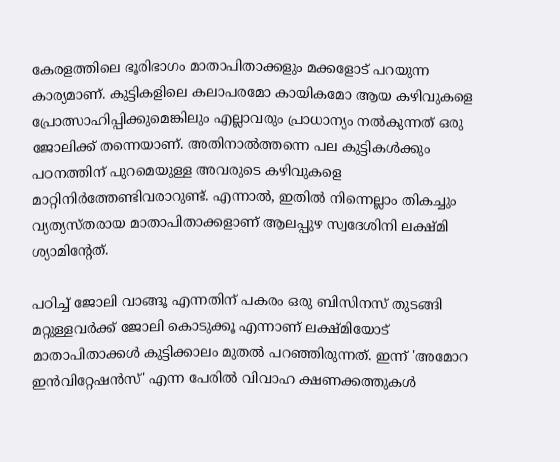കേരളത്തിലെ ഭൂരിഭാഗം മാതാപിതാക്കളും മക്കളോട് പറയുന്ന കാര്യമാണ്. കുട്ടികളിലെ കലാപരമോ കായികമോ ആയ കഴിവുകളെ പ്രോത്സാഹിപ്പിക്കുമെങ്കിലും എല്ലാവരും പ്രാധാന്യം നൽകുന്നത് ഒരു ജോലിക്ക് തന്നെയാണ്. അതിനാൽത്തന്നെ പല കുട്ടികൾക്കും പഠനത്തിന് പുറമെയുള്ള അവരുടെ കഴിവുകളെ മാറ്റിനിർത്തേണ്ടിവരാറുണ്ട്. എന്നാൽ, ഇതിൽ നിന്നെല്ലാം തികച്ചും വ്യത്യസ്‌തരായ മാതാപിതാക്കളാണ് ആലപ്പുഴ സ്വദേശിനി ലക്ഷ്‌മി ശ്യാമിന്റേത്.

പഠിച്ച് ജോലി വാങ്ങൂ എന്നതിന് പകരം ഒരു ബിസിനസ് തുടങ്ങി മറ്റുള്ളവർക്ക് ജോലി കൊടുക്കൂ എന്നാണ് ലക്ഷ്‌മിയോട് മാതാപിതാക്കൾ കുട്ടിക്കാലം മുതൽ പറഞ്ഞിരുന്നത്. ഇന്ന് 'അമോറ ഇൻവിറ്റേഷൻസ്' എന്ന പേരിൽ വിവാഹ ക്ഷണക്കത്തുകൾ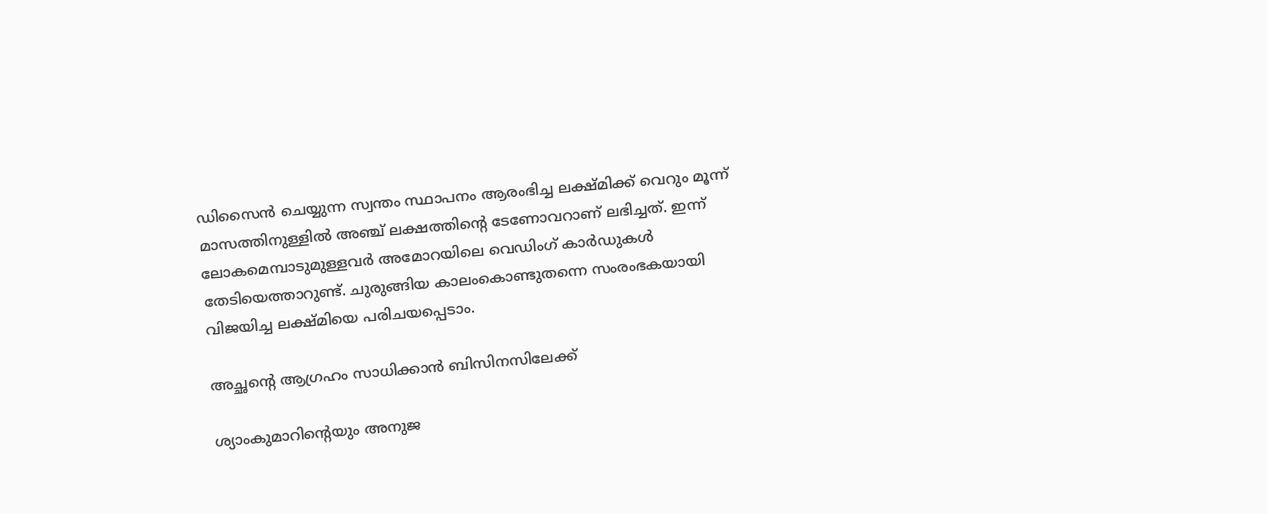ഡിസൈൻ ചെയ്യുന്ന സ്വന്തം സ്ഥാപനം ആരംഭിച്ച ലക്ഷ്‌മിക്ക് വെറും മൂന്ന് മാസത്തിനുള്ളിൽ അഞ്ച് ലക്ഷത്തിന്റെ ടേണോവറാണ് ലഭിച്ചത്. ഇന്ന് ലോകമെമ്പാടുമുള്ളവർ അമോറയിലെ വെഡിംഗ് കാർഡുകൾ തേടിയെത്താറുണ്ട്. ചുരുങ്ങിയ കാലംകൊണ്ടുതന്നെ സംരംഭകയായി വിജയിച്ച ലക്ഷ്‌മിയെ പരിചയപ്പെടാം.

അച്ഛന്റെ ആഗ്രഹം സാധിക്കാൻ ബിസിനസിലേക്ക്

ശ്യാംകുമാറിന്റെയും അനുജ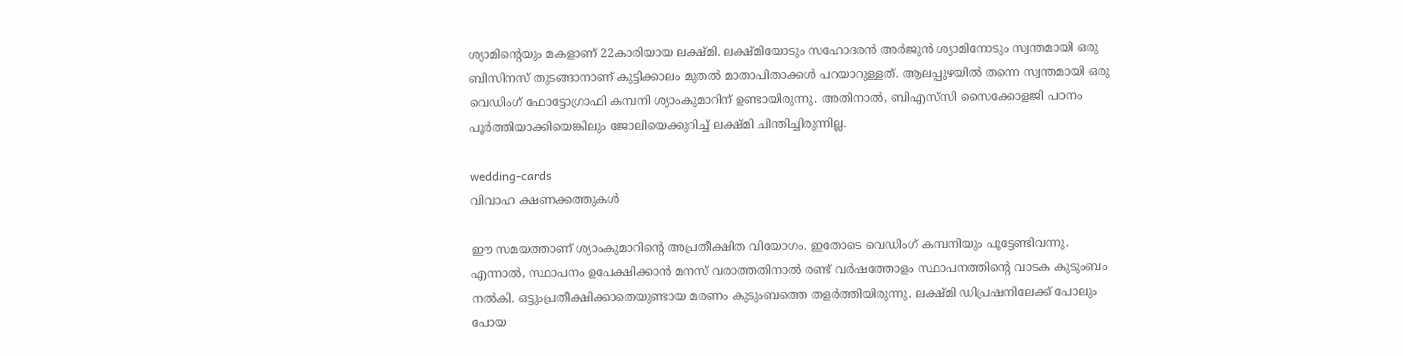ശ്യാമിന്റെയും മകളാണ് 22കാരിയായ ലക്ഷ്‌മി. ലക്ഷ്‌മിയോടും സഹോദരൻ അർജുൻ ശ്യാമിനോടും സ്വന്തമായി ഒരു ബിസിനസ് തുടങ്ങാനാണ് കുട്ടിക്കാലം മുതൽ മാതാപിതാക്കൾ പറയാറുള്ളത്. ആലപ്പുഴയിൽ തന്നെ സ്വന്തമായി ഒരു വെഡിംഗ് ഫോട്ടോഗ്രാഫി കമ്പനി ശ്യാംകുമാറിന് ഉണ്ടായിരുന്നു. അതിനാൽ, ബിഎസ്‌സി സൈക്കോളജി പഠനം പൂർത്തിയാക്കിയെങ്കിലും ജോലിയെക്കുറിച്ച് ലക്ഷ്‌മി ചിന്തിച്ചിരുന്നില്ല.

wedding-cards
വിവാഹ ക്ഷണക്കത്തുകൾ

ഈ സമയത്താണ് ശ്യാംകുമാറിന്റെ അപ്രതീക്ഷിത വിയോഗം. ഇതോടെ വെഡിംഗ് കമ്പനിയും പൂട്ടേണ്ടിവന്നു. എന്നാൽ, സ്ഥാപനം ഉപേക്ഷിക്കാൻ മനസ് വരാത്തതിനാൽ രണ്ട് വർഷത്തോളം സ്ഥാപനത്തിന്റെ വാടക കുടുംബം നൽകി. ഒട്ടുംപ്രതീക്ഷിക്കാതെയുണ്ടായ മരണം കുടുംബത്തെ തളർത്തിയിരുന്നു. ലക്ഷ്‌മി ഡിപ്രഷനിലേക്ക് പോലും പോയ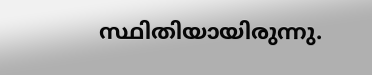സ്ഥിതിയായിരുന്നു.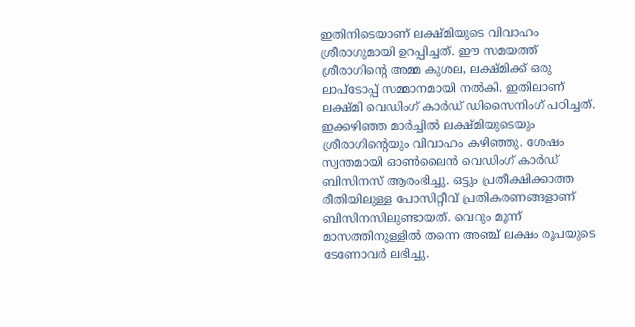ഇതിനിടെയാണ് ലക്ഷ്‌മിയുടെ വിവാഹം ശ്രീരാഗുമായി ഉറപ്പിച്ചത്. ഈ സമയത്ത് ശ്രീരാഗിന്റെ അമ്മ കുശല, ലക്ഷ്‌മിക്ക് ഒരു ലാപ്‌ടോപ്പ് സമ്മാനമായി നൽകി. ഇതിലാണ് ലക്ഷ്‌മി വെഡിംഗ് കാർഡ് ഡിസൈനിംഗ് പഠിച്ചത്. ഇക്കഴിഞ്ഞ മാർച്ചിൽ ലക്ഷ്‌മിയുടെയും ശ്രീരാഗിന്റെയും വിവാഹം കഴിഞ്ഞു. ശേഷം സ്വന്തമായി ഓൺലൈൻ വെഡിംഗ് കാർഡ് ബിസിനസ് ആരംഭിച്ചു. ഒട്ടും പ്രതീക്ഷിക്കാത്ത രീതിയിലുള്ള പോസിറ്റീവ് പ്രതികരണങ്ങളാണ് ബിസിനസിലുണ്ടായത്. വെറും മൂന്ന് മാസത്തിനുള്ളിൽ തന്നെ അഞ്ച് ലക്ഷം രൂപയുടെ ടേണോവർ ലഭിച്ചു.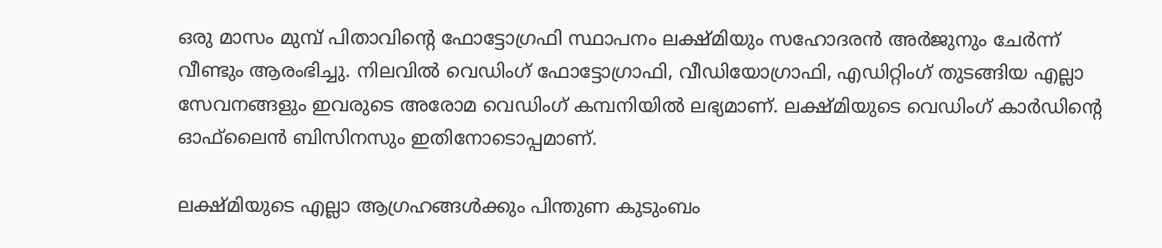ഒരു മാസം മുമ്പ് പിതാവിന്റെ ഫോട്ടോഗ്രഫി സ്ഥാപനം ലക്ഷ്‌മിയും സഹോദരൻ അർജുനും ചേർന്ന് വീണ്ടും ആരംഭിച്ചു. നിലവിൽ വെഡിംഗ് ഫോട്ടോഗ്രാഫി, വീഡിയോഗ്രാഫി, എഡിറ്റിംഗ് തുടങ്ങിയ എല്ലാ സേവനങ്ങളും ഇവരുടെ അരോമ വെഡിംഗ് കമ്പനിയിൽ ലഭ്യമാണ്. ലക്ഷ്‌മിയുടെ വെഡിംഗ് കാർഡിന്റെ ഓഫ്‌ലൈൻ ബിസിനസും ഇതിനോടൊപ്പമാണ്.

ലക്ഷ്‌മിയുടെ എല്ലാ ആഗ്രഹങ്ങൾക്കും പിന്തുണ കുടുംബം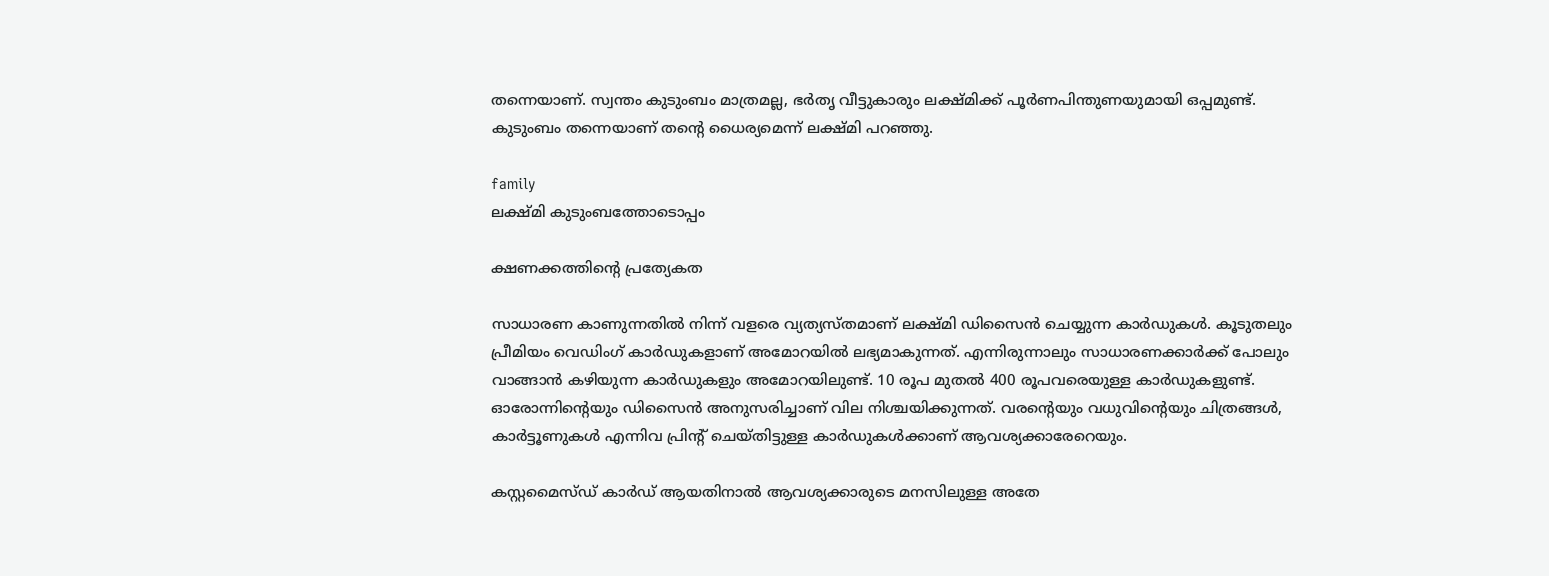തന്നെയാണ്. സ്വന്തം കുടുംബം മാത്രമല്ല, ഭർതൃ വീട്ടുകാരും ലക്ഷ്‌മിക്ക് പൂർണപിന്തുണയുമായി ഒപ്പമുണ്ട്. കുടുംബം തന്നെയാണ് തന്റെ ധൈര്യമെന്ന് ലക്ഷ്‌മി പറഞ്ഞു.

family
ലക്ഷ്‌മി കുടുംബത്തോടൊപ്പം

ക്ഷണക്കത്തിന്റെ പ്രത്യേകത

സാധാരണ കാണുന്നതിൽ നിന്ന് വളരെ വ്യത്യസ്‌തമാണ് ലക്ഷ്‌മി ഡിസൈൻ ചെയ്യുന്ന കാർഡുകൾ. കൂടുതലും പ്രീമിയം വെഡിംഗ് കാർഡുകളാണ് അമോറയിൽ ലഭ്യമാകുന്നത്. എന്നിരുന്നാലും സാധാരണക്കാർക്ക് പോലും വാങ്ങാൻ കഴിയുന്ന കാർഡുകളും അമോറയിലുണ്ട്. 10 രൂപ മുതൽ 400 രൂപവരെയുള്ള കാർഡുകളുണ്ട്. ഓരോന്നിന്റെയും ഡിസൈൻ അനുസരിച്ചാണ് വില നിശ്ചയിക്കുന്നത്. വരന്റെയും വധുവിന്റെയും ചിത്രങ്ങൾ, കാർട്ടൂണുകൾ എന്നിവ പ്രിന്റ് ചെയ്‌തിട്ടുള്ള കാർഡുകൾക്കാണ് ആവശ്യക്കാരേറെയും.

കസ്റ്റമൈസ്‌ഡ് കാർഡ് ആയതിനാൽ ആവശ്യക്കാരുടെ മനസിലുള്ള അതേ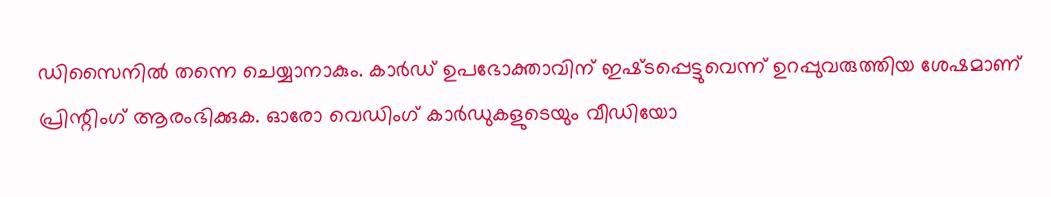ഡിസൈനിൽ തന്നെ ചെയ്യാനാകും. കാർഡ് ഉപഭോക്താവിന് ഇഷ്‌ടപ്പെട്ടുവെന്ന് ഉറപ്പുവരുത്തിയ ശേഷമാണ് പ്രിന്റിംഗ് ആരംഭിക്കുക. ഓരോ വെഡിംഗ് കാർഡുകളുടെയും വീഡിയോ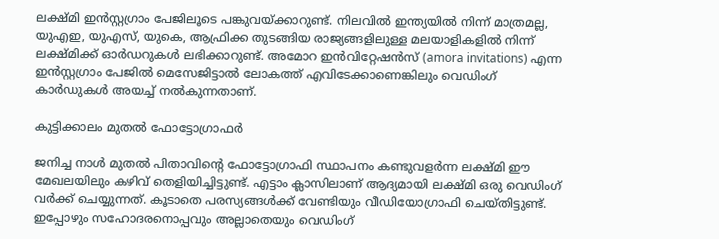ലക്ഷ്‌മി ഇൻസ്റ്റഗ്രാം പേജിലൂടെ പങ്കുവയ്‌ക്കാറുണ്ട്. നിലവിൽ ഇന്ത്യയിൽ നിന്ന് മാത്രമല്ല, യുഎഇ, യുഎസ്, യുകെ, ആഫ്രിക്ക തുടങ്ങിയ രാജ്യങ്ങളിലുള്ള മലയാളികളിൽ നിന്ന് ലക്ഷ്‌മിക്ക് ഓർഡറുകൾ ലഭിക്കാറുണ്ട്. അമോറ ഇൻവിറ്റേഷൻസ് (amora invitations) എന്ന ഇൻസ്റ്റഗ്രാം പേജിൽ മെസേജിട്ടാൽ ലോകത്ത് എവിടേക്കാണെങ്കിലും വെഡിംഗ് കാർഡുകൾ അയച്ച് നൽകുന്നതാണ്.

കുട്ടിക്കാലം മുതൽ ഫോട്ടോഗ്രാഫർ

ജനിച്ച നാൾ മുതൽ പിതാവിന്റെ ഫോട്ടോഗ്രാഫി സ്ഥാപനം കണ്ടുവളർന്ന ലക്ഷ്‌മി ഈ മേഖലയിലും കഴിവ് തെളിയിച്ചിട്ടുണ്ട്. എട്ടാം ക്ലാസിലാണ് ആദ്യമായി ലക്ഷ്‌മി ഒരു വെഡിംഗ് വർക്ക് ചെയ്യുന്നത്. കൂടാതെ പരസ്യങ്ങൾക്ക് വേണ്ടിയും വീഡിയോഗ്രാഫി ചെയ്‌തിട്ടുണ്ട്. ഇപ്പോഴും സഹോദരനൊപ്പവും അല്ലാതെയും വെഡിംഗ്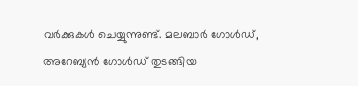വർക്കുകൾ ചെയ്യുന്നുണ്ട്. മലബാർ ഗോൾഡ്, അറേബ്യൻ ഗോൾഡ് തുടങ്ങിയ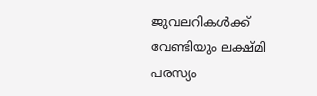ജുവലറികൾക്ക് വേണ്ടിയും ലക്ഷ്‌മി പരസ്യം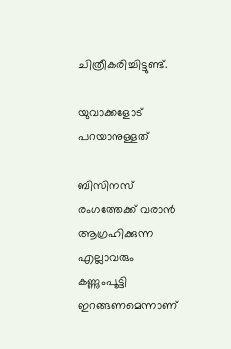ചിത്രീകരിച്ചിട്ടുണ്ട്.

യുവാക്കളോട് പറയാനുള്ളത്

ബിസിനസ് രംഗത്തേക്ക് വരാൻ ആഗ്രഹിക്കുന്ന എല്ലാവരും കണ്ണുംപൂട്ടി ഇറങ്ങണമെന്നാണ്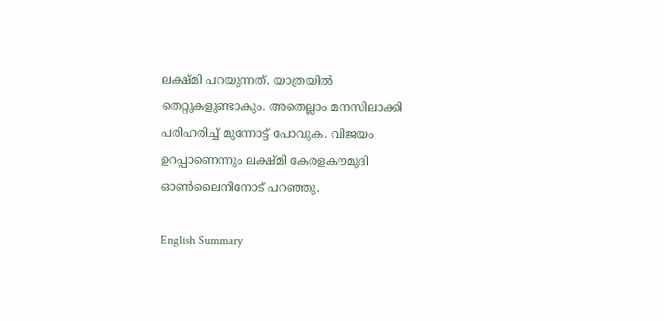ലക്ഷ്‌മി പറയുന്നത്. യാത്രയിൽ തെറ്റുകളുണ്ടാകും. അതെല്ലാം മനസിലാക്കി പരിഹരിച്ച് മുന്നോട്ട് പോവുക. വിജയം ഉറപ്പാണെന്നും ലക്ഷ്‌മി കേരളകൗമുദി ഓൺലൈനിനോട് പറഞ്ഞു.

English Summary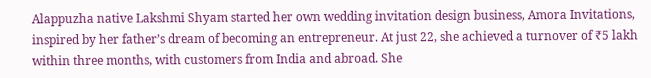Alappuzha native Lakshmi Shyam started her own wedding invitation design business, Amora Invitations, inspired by her father’s dream of becoming an entrepreneur. At just 22, she achieved a turnover of ₹5 lakh within three months, with customers from India and abroad. She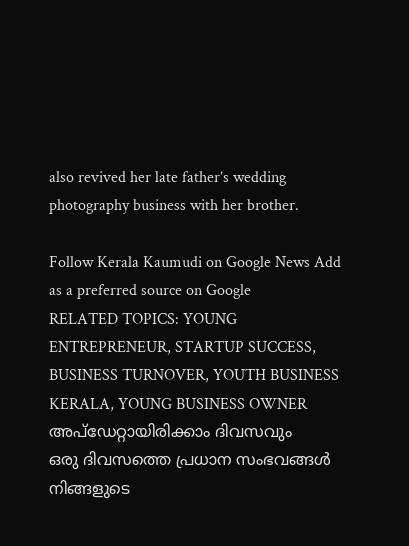also revived her late father’s wedding photography business with her brother.

Follow Kerala Kaumudi on Google News Add as a preferred source on Google
RELATED TOPICS: YOUNG ENTREPRENEUR, STARTUP SUCCESS, BUSINESS TURNOVER, YOUTH BUSINESS KERALA, YOUNG BUSINESS OWNER
അപ്ഡേറ്റായിരിക്കാം ദിവസവും
ഒരു ദിവസത്തെ പ്രധാന സംഭവങ്ങൾ നിങ്ങളുടെ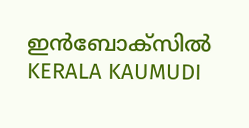ഇൻബോക്സിൽ
KERALA KAUMUDI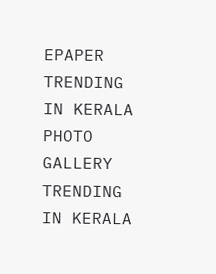EPAPER
TRENDING IN KERALA
PHOTO GALLERY
TRENDING IN KERALA